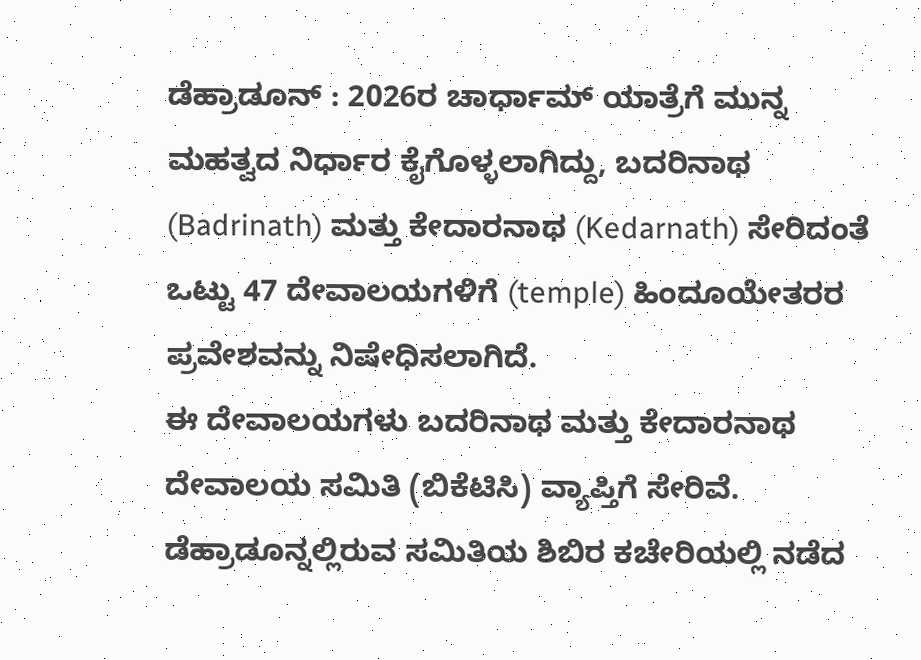ಡೆಹ್ರಾಡೂನ್ : 2026ರ ಚಾರ್ಧಾಮ್ ಯಾತ್ರೆಗೆ ಮುನ್ನ ಮಹತ್ವದ ನಿರ್ಧಾರ ಕೈಗೊಳ್ಳಲಾಗಿದ್ದು, ಬದರಿನಾಥ (Badrinath) ಮತ್ತು ಕೇದಾರನಾಥ (Kedarnath) ಸೇರಿದಂತೆ ಒಟ್ಟು 47 ದೇವಾಲಯಗಳಿಗೆ (temple) ಹಿಂದೂಯೇತರರ ಪ್ರವೇಶವನ್ನು ನಿಷೇಧಿಸಲಾಗಿದೆ.
ಈ ದೇವಾಲಯಗಳು ಬದರಿನಾಥ ಮತ್ತು ಕೇದಾರನಾಥ ದೇವಾಲಯ ಸಮಿತಿ (ಬಿಕೆಟಿಸಿ) ವ್ಯಾಪ್ತಿಗೆ ಸೇರಿವೆ. ಡೆಹ್ರಾಡೂನ್ನಲ್ಲಿರುವ ಸಮಿತಿಯ ಶಿಬಿರ ಕಚೇರಿಯಲ್ಲಿ ನಡೆದ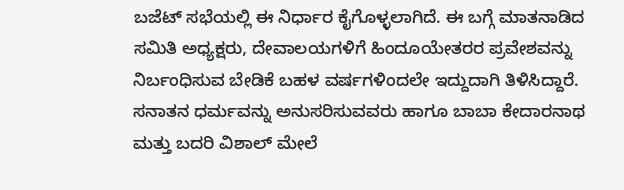ಬಜೆಟ್ ಸಭೆಯಲ್ಲಿ ಈ ನಿರ್ಧಾರ ಕೈಗೊಳ್ಳಲಾಗಿದೆ. ಈ ಬಗ್ಗೆ ಮಾತನಾಡಿದ ಸಮಿತಿ ಅಧ್ಯಕ್ಷರು, ದೇವಾಲಯಗಳಿಗೆ ಹಿಂದೂಯೇತರರ ಪ್ರವೇಶವನ್ನು ನಿರ್ಬಂಧಿಸುವ ಬೇಡಿಕೆ ಬಹಳ ವರ್ಷಗಳಿಂದಲೇ ಇದ್ದುದಾಗಿ ತಿಳಿಸಿದ್ದಾರೆ.
ಸನಾತನ ಧರ್ಮವನ್ನು ಅನುಸರಿಸುವವರು ಹಾಗೂ ಬಾಬಾ ಕೇದಾರನಾಥ ಮತ್ತು ಬದರಿ ವಿಶಾಲ್ ಮೇಲೆ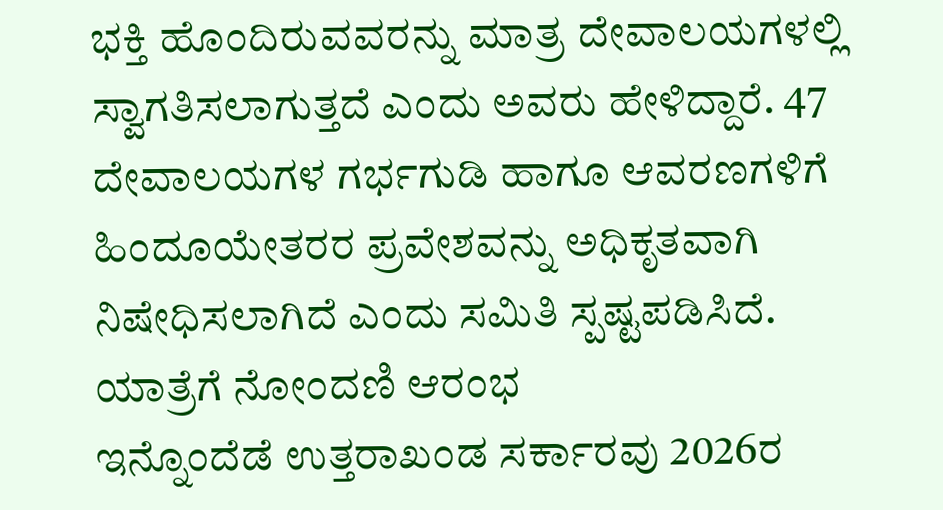ಭಕ್ತಿ ಹೊಂದಿರುವವರನ್ನು ಮಾತ್ರ ದೇವಾಲಯಗಳಲ್ಲಿ ಸ್ವಾಗತಿಸಲಾಗುತ್ತದೆ ಎಂದು ಅವರು ಹೇಳಿದ್ದಾರೆ. 47 ದೇವಾಲಯಗಳ ಗರ್ಭಗುಡಿ ಹಾಗೂ ಆವರಣಗಳಿಗೆ ಹಿಂದೂಯೇತರರ ಪ್ರವೇಶವನ್ನು ಅಧಿಕೃತವಾಗಿ ನಿಷೇಧಿಸಲಾಗಿದೆ ಎಂದು ಸಮಿತಿ ಸ್ಪಷ್ಟಪಡಿಸಿದೆ.
ಯಾತ್ರೆಗೆ ನೋಂದಣಿ ಆರಂಭ
ಇನ್ನೊಂದೆಡೆ ಉತ್ತರಾಖಂಡ ಸರ್ಕಾರವು 2026ರ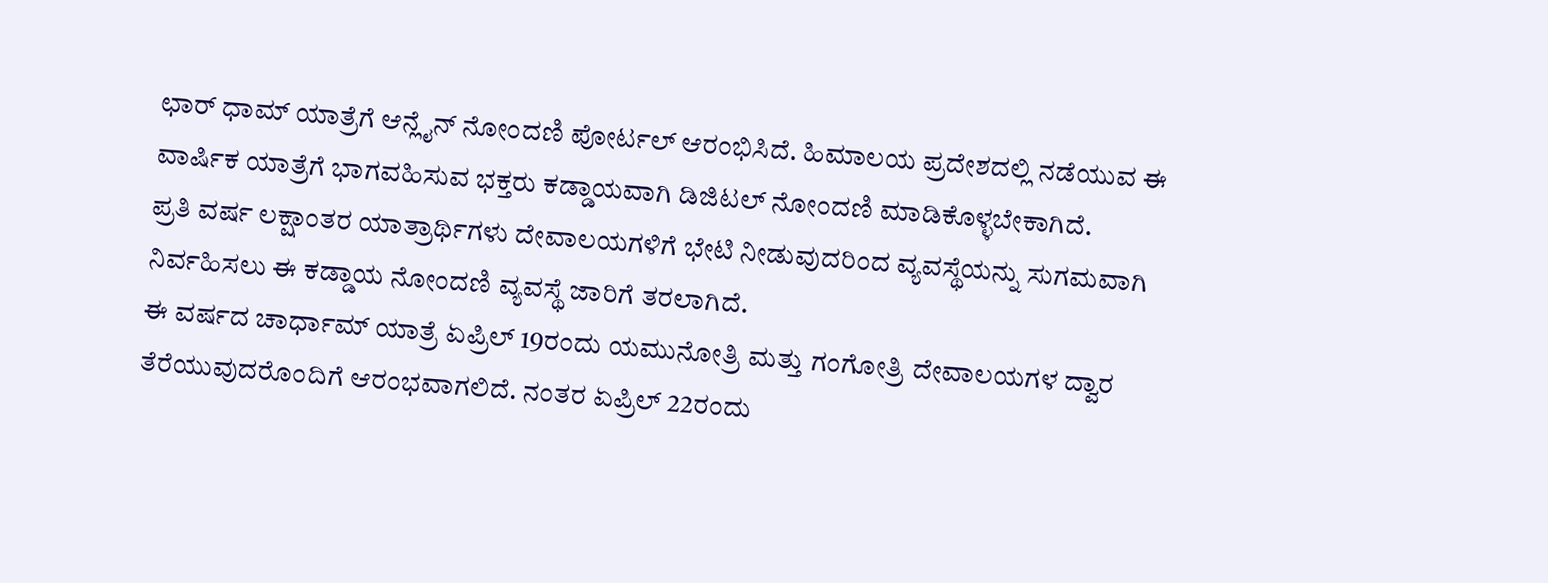ಛಾರ್ ಧಾಮ್ ಯಾತ್ರೆಗೆ ಆನ್ಲೈನ್ ನೋಂದಣಿ ಪೋರ್ಟಲ್ ಆರಂಭಿಸಿದೆ. ಹಿಮಾಲಯ ಪ್ರದೇಶದಲ್ಲಿ ನಡೆಯುವ ಈ ವಾರ್ಷಿಕ ಯಾತ್ರೆಗೆ ಭಾಗವಹಿಸುವ ಭಕ್ತರು ಕಡ್ಡಾಯವಾಗಿ ಡಿಜಿಟಲ್ ನೋಂದಣಿ ಮಾಡಿಕೊಳ್ಳಬೇಕಾಗಿದೆ.
ಪ್ರತಿ ವರ್ಷ ಲಕ್ಷಾಂತರ ಯಾತ್ರಾರ್ಥಿಗಳು ದೇವಾಲಯಗಳಿಗೆ ಭೇಟಿ ನೀಡುವುದರಿಂದ ವ್ಯವಸ್ಥೆಯನ್ನು ಸುಗಮವಾಗಿ ನಿರ್ವಹಿಸಲು ಈ ಕಡ್ಡಾಯ ನೋಂದಣಿ ವ್ಯವಸ್ಥೆ ಜಾರಿಗೆ ತರಲಾಗಿದೆ.
ಈ ವರ್ಷದ ಚಾರ್ಧಾಮ್ ಯಾತ್ರೆ ಏಪ್ರಿಲ್ 19ರಂದು ಯಮುನೋತ್ರಿ ಮತ್ತು ಗಂಗೋತ್ರಿ ದೇವಾಲಯಗಳ ದ್ವಾರ ತೆರೆಯುವುದರೊಂದಿಗೆ ಆರಂಭವಾಗಲಿದೆ. ನಂತರ ಏಪ್ರಿಲ್ 22ರಂದು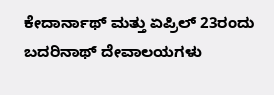ಕೇದಾರ್ನಾಥ್ ಮತ್ತು ಏಪ್ರಿಲ್ 23ರಂದು ಬದರಿನಾಥ್ ದೇವಾಲಯಗಳು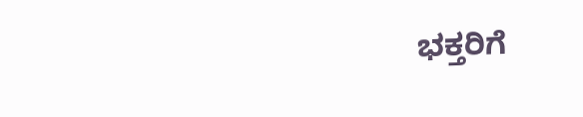ಭಕ್ತರಿಗೆ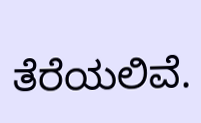ತೆರೆಯಲಿವೆ.